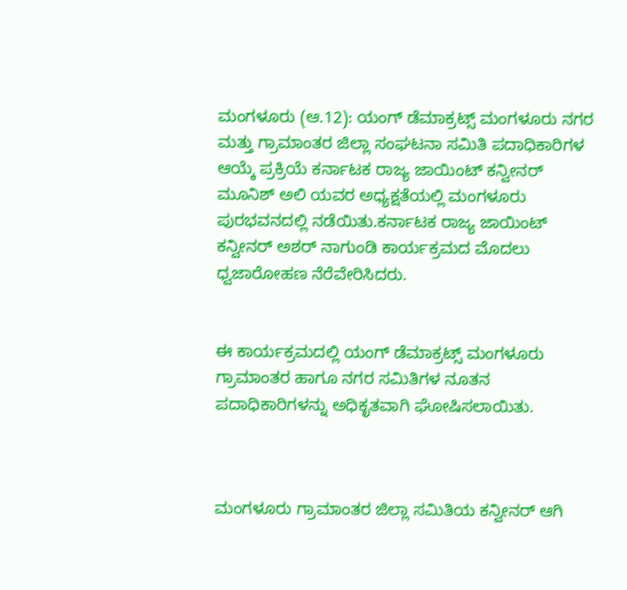ಮಂಗಳೂರು (ಆ.12): ಯಂಗ್ ಡೆಮಾಕ್ರಟ್ಸ್ ಮಂಗಳೂರು ನಗರ ಮತ್ತು ಗ್ರಾಮಾಂತರ ಜಿಲ್ಲಾ ಸಂಘಟನಾ ಸಮಿತಿ ಪದಾಧಿಕಾರಿಗಳ ಆಯ್ಕೆ ಪ್ರಕ್ರಿಯೆ ಕರ್ನಾಟಕ ರಾಜ್ಯ ಜಾಯಿಂಟ್ ಕನ್ವೀನರ್ ಮೂನಿಶ್ ಅಲಿ ಯವರ ಅಧ್ಯಕ್ಷತೆಯಲ್ಲಿ ಮಂಗಳೂರು ಪುರಭವನದಲ್ಲಿ ನಡೆಯಿತು.ಕರ್ನಾಟಕ ರಾಜ್ಯ ಜಾಯಿಂಟ್ ಕನ್ವೀನರ್ ಅಶರ್ ನಾಗುಂಡಿ ಕಾರ್ಯಕ್ರಮದ ಮೊದಲು ಧ್ವಜಾರೋಹಣ ನೆರೆವೇರಿಸಿದರು.


ಈ ಕಾರ್ಯಕ್ರಮದಲ್ಲಿ ಯಂಗ್ ಡೆಮಾಕ್ರಟ್ಸ್ ಮಂಗಳೂರು ಗ್ರಾಮಾಂತರ ಹಾಗೂ ನಗರ ಸಮಿತಿಗಳ ನೂತನ ಪದಾಧಿಕಾರಿಗಳನ್ನು ಅಧಿಕೃತವಾಗಿ ಘೋಷಿಸಲಾಯಿತು.



ಮಂಗಳೂರು ಗ್ರಾಮಾಂತರ ಜಿಲ್ಲಾ ಸಮಿತಿಯ ಕನ್ವೀನರ್ ಆಗಿ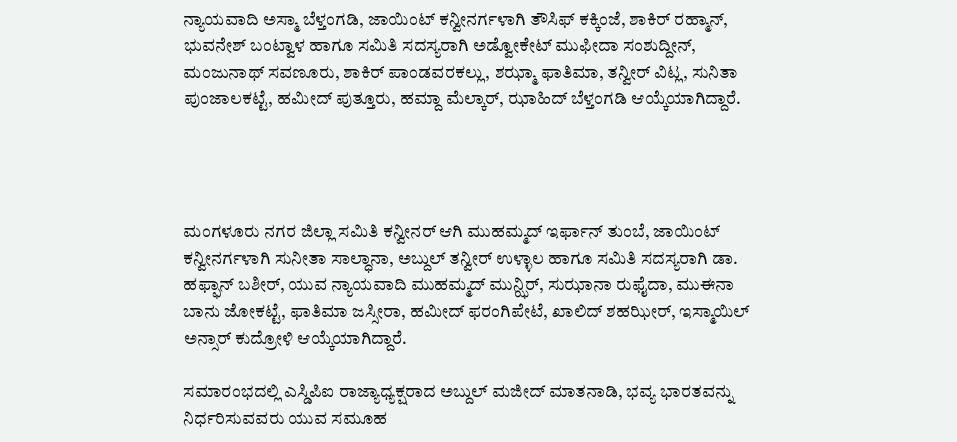ನ್ಯಾಯವಾದಿ ಅಸ್ಮಾ ಬೆಳ್ತಂಗಡಿ, ಜಾಯಿಂಟ್ ಕನ್ವೀನರ್ಗಳಾಗಿ ತೌಸಿಫ್ ಕಕ್ಕಿಂಜೆ, ಶಾಕಿರ್ ರಹ್ಮಾನ್, ಭುವನೇಶ್ ಬಂಟ್ವಾಳ ಹಾಗೂ ಸಮಿತಿ ಸದಸ್ಯರಾಗಿ ಅಡ್ವೋಕೇಟ್ ಮುಫೀದಾ ಸಂಶುದ್ದೀನ್, ಮಂಜುನಾಥ್ ಸವಣೂರು, ಶಾಕಿರ್ ಪಾಂಡವರಕಲ್ಲು, ಶಝ್ಮಾ ಫಾತಿಮಾ, ತನ್ವೀರ್ ವಿಟ್ಲ, ಸುನಿತಾ ಪುಂಜಾಲಕಟ್ಟೆ, ಹಮೀದ್ ಪುತ್ತೂರು, ಹಮ್ದಾ ಮೆಲ್ಕಾರ್, ಝಾಹಿದ್ ಬೆಳ್ತಂಗಡಿ ಆಯ್ಕೆಯಾಗಿದ್ದಾರೆ.




ಮಂಗಳೂರು ನಗರ ಜಿಲ್ಲಾ ಸಮಿತಿ ಕನ್ವೀನರ್ ಆಗಿ ಮುಹಮ್ಮದ್ ಇರ್ಫಾನ್ ತುಂಬೆ, ಜಾಯಿಂಟ್ ಕನ್ವೀನರ್ಗಳಾಗಿ ಸುನೀತಾ ಸಾಲ್ಧಾನಾ, ಅಬ್ದುಲ್ ತನ್ವೀರ್ ಉಳ್ಳಾಲ ಹಾಗೂ ಸಮಿತಿ ಸದಸ್ಯರಾಗಿ ಡಾ. ಹಫ್ಫಾನ್ ಬಶೀರ್, ಯುವ ನ್ಯಾಯವಾದಿ ಮುಹಮ್ಮದ್ ಮುನ್ಝಿರ್, ಸುಝಾನಾ ರುಫೈದಾ, ಮುಈನಾ ಬಾನು ಜೋಕಟ್ಟೆ, ಫಾತಿಮಾ ಜಸ್ಸೀರಾ, ಹಮೀದ್ ಫರಂಗಿಪೇಟೆ, ಖಾಲಿದ್ ಶಹಝೀರ್, ಇಸ್ಮಾಯಿಲ್ ಅನ್ಸಾರ್ ಕುದ್ರೋಳಿ ಆಯ್ಕೆಯಾಗಿದ್ದಾರೆ.

ಸಮಾರಂಭದಲ್ಲಿ ಎಸ್ಡಿಪಿಐ ರಾಜ್ಯಾಧ್ಯಕ್ಷರಾದ ಅಬ್ದುಲ್ ಮಜೀದ್ ಮಾತನಾಡಿ, ಭವ್ಯ ಭಾರತವನ್ನು ನಿರ್ಧರಿಸುವವರು ಯುವ ಸಮೂಹ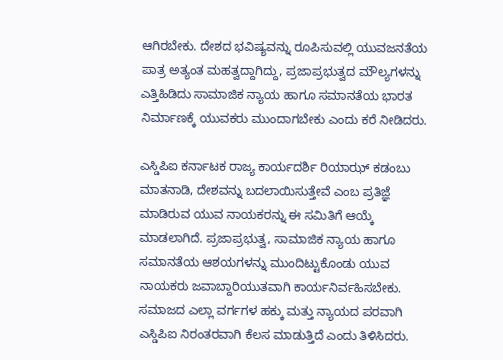ಆಗಿರಬೇಕು. ದೇಶದ ಭವಿಷ್ಯವನ್ನು ರೂಪಿಸುವಲ್ಲಿ ಯುವಜನತೆಯ ಪಾತ್ರ ಅತ್ಯಂತ ಮಹತ್ವದ್ದಾಗಿದ್ದು, ಪ್ರಜಾಪ್ರಭುತ್ವದ ಮೌಲ್ಯಗಳನ್ನು ಎತ್ತಿಹಿಡಿದು ಸಾಮಾಜಿಕ ನ್ಯಾಯ ಹಾಗೂ ಸಮಾನತೆಯ ಭಾರತ ನಿರ್ಮಾಣಕ್ಕೆ ಯುವಕರು ಮುಂದಾಗಬೇಕು ಎಂದು ಕರೆ ನೀಡಿದರು.

ಎಸ್ಡಿಪಿಐ ಕರ್ನಾಟಕ ರಾಜ್ಯ ಕಾರ್ಯದರ್ಶಿ ರಿಯಾಝ್ ಕಡಂಬು ಮಾತನಾಡಿ, ದೇಶವನ್ನು ಬದಲಾಯಿಸುತ್ತೇವೆ ಎಂಬ ಪ್ರತಿಜ್ಞೆ ಮಾಡಿರುವ ಯುವ ನಾಯಕರನ್ನು ಈ ಸಮಿತಿಗೆ ಆಯ್ಕೆ ಮಾಡಲಾಗಿದೆ. ಪ್ರಜಾಪ್ರಭುತ್ವ, ಸಾಮಾಜಿಕ ನ್ಯಾಯ ಹಾಗೂ ಸಮಾನತೆಯ ಆಶಯಗಳನ್ನು ಮುಂದಿಟ್ಟುಕೊಂಡು ಯುವ ನಾಯಕರು ಜವಾಬ್ದಾರಿಯುತವಾಗಿ ಕಾರ್ಯನಿರ್ವಹಿಸಬೇಕು. ಸಮಾಜದ ಎಲ್ಲಾ ವರ್ಗಗಳ ಹಕ್ಕು ಮತ್ತು ನ್ಯಾಯದ ಪರವಾಗಿ ಎಸ್ಡಿಪಿಐ ನಿರಂತರವಾಗಿ ಕೆಲಸ ಮಾಡುತ್ತಿದೆ ಎಂದು ತಿಳಿಸಿದರು.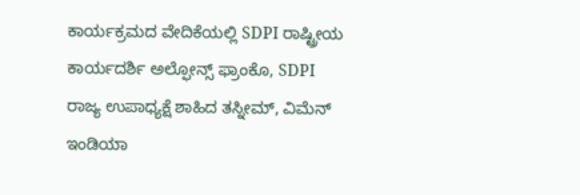ಕಾರ್ಯಕ್ರಮದ ವೇದಿಕೆಯಲ್ಲಿ SDPI ರಾಷ್ಟ್ರೀಯ ಕಾರ್ಯದರ್ಶಿ ಅಲ್ಫೋನ್ಸ್ ಫ್ರಾಂಕೊ, SDPI ರಾಜ್ಯ ಉಪಾಧ್ಯಕ್ಷೆ ಶಾಹಿದ ತಸ್ನೀಮ್, ವಿಮೆನ್ ಇಂಡಿಯಾ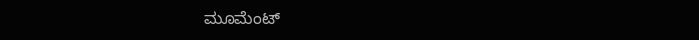ಮೂಮೆಂಟ್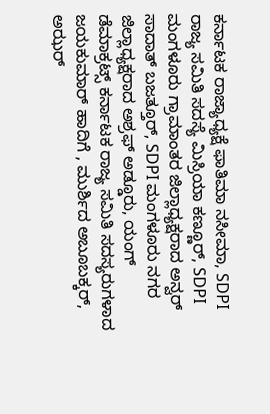ಕರ್ನಾಟಕ ರಾಜ್ಯಾಧ್ಯಕ್ಷೆ ಫಾತಿಮಾ ನಸೀಮಾ, SDPI ರಾಜ್ಯ ಸಮಿತಿ ಸದಸ್ಯೆ ಮಿಸ್ರಿಯಾ ಕಣ್ಣೂರ್, SDPI ಮಂಗಳೂರು ಗ್ರಾಮಾಂತರ ಜಿಲ್ಲಾಧ್ಯಕ್ಷರಾದ ಅನ್ವರ್ ಸಾದಾತ್ ಬಜತ್ತೂರ್, SDPI ಮಂಗಳೂರು ನಗರ ಜಿಲ್ಲಾಧ್ಯಕ್ಷರಾದ ಅಶ್ರಫ್ ಅಡ್ಡೂರು, ಯಂಗ್ ಡೆಮಾಕ್ರಟ್ಸ್ ಕರ್ನಾಟಕ ರಾಜ್ಯ ಸಮಿತಿ ಸದಸ್ಯರುಗಳಾದ ಜಯಕುಮಾರ್ ಹಾದಿಗೆ , ಮುರ್ಶಿದ ಅಬೂಬಕ್ಕರ್, ಅಝರ್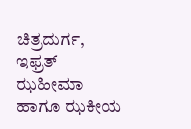ಚಿತ್ರದುರ್ಗ, ಇಫ್ರತ್ ಝಹೀಮಾ ಹಾಗೂ ಝಕೀಯ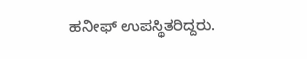ಹನೀಫ್ ಉಪಸ್ಥಿತರಿದ್ದರು.